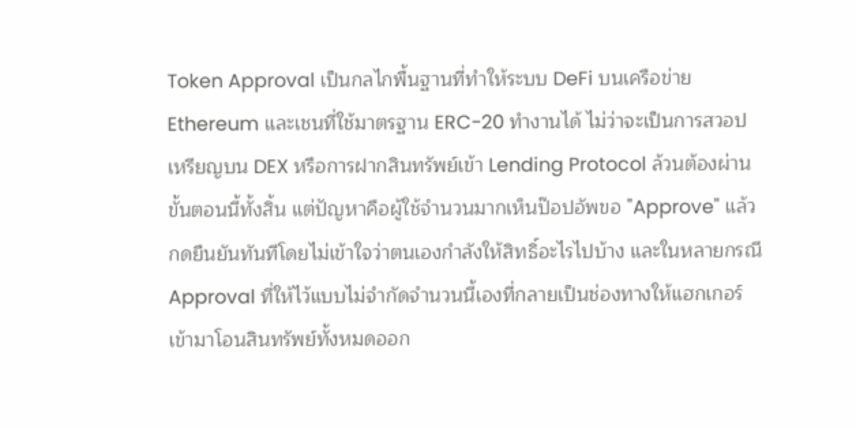Token Approval เป็นกลไกพื้นฐานที่ทำให้ระบบ DeFi บนเครือข่าย Ethereum และเชนที่ใช้มาตรฐาน ERC-20 ทำงานได้ ไม่ว่าจะเป็นการสวอปเหรียญบน DEX หรือการฝากสินทรัพย์เข้า Lending Protocol ล้วนต้องผ่านขั้นตอนนี้ทั้งสิ้น แต่ปัญหาคือผู้ใช้จำนวนมากเห็นป๊อปอัพขอ "Approve" แล้วกดยืนยันทันทีโดยไม่เข้าใจว่าตนเองกำลังให้สิทธิ์อะไรไปบ้าง และในหลายกรณี Approval ที่ให้ไว้แบบไม่จำกัดจำนวนนี้เองที่กลายเป็นช่องทางให้แฮกเกอร์เข้ามาโอนสินทรัพย์ทั้งหมดออก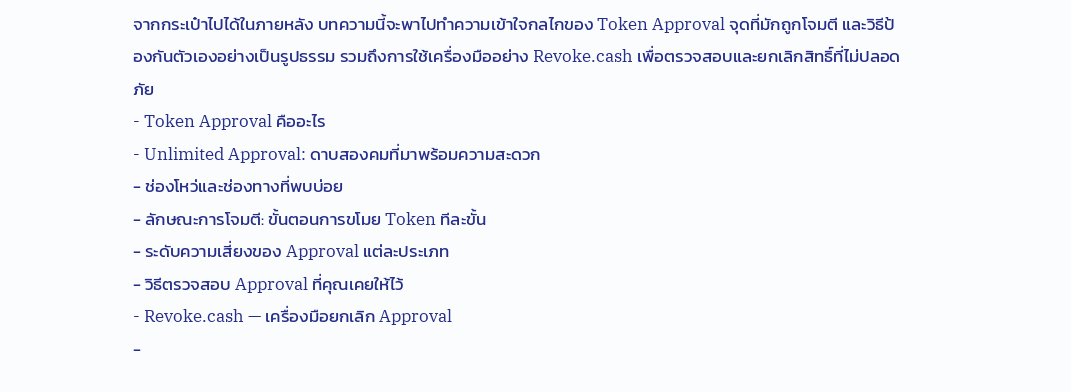จากกระเป๋าไปได้ในภายหลัง บทความนี้จะพาไปทำความเข้าใจกลไกของ Token Approval จุดที่มักถูกโจมตี และวิธีป้องกันตัวเองอย่างเป็นรูปธรรม รวมถึงการใช้เครื่องมืออย่าง Revoke.cash เพื่อตรวจสอบและยกเลิกสิทธิ์ที่ไม่ปลอดภัย
- Token Approval คืออะไร
- Unlimited Approval: ดาบสองคมที่มาพร้อมความสะดวก
- ช่องโหว่และช่องทางที่พบบ่อย
- ลักษณะการโจมตี: ขั้นตอนการขโมย Token ทีละขั้น
- ระดับความเสี่ยงของ Approval แต่ละประเภท
- วิธีตรวจสอบ Approval ที่คุณเคยให้ไว้
- Revoke.cash — เครื่องมือยกเลิก Approval
-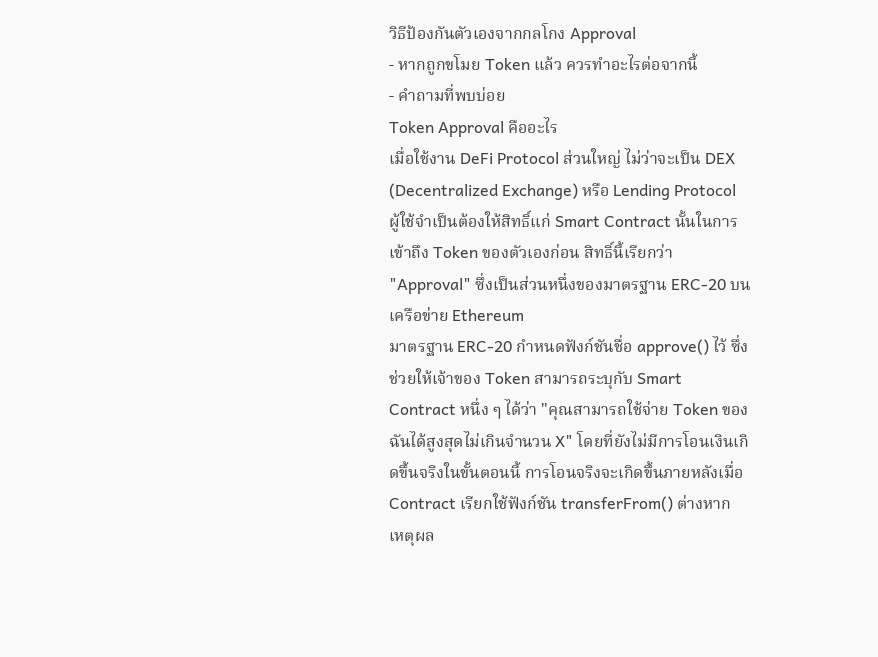วิธีป้องกันตัวเองจากกลโกง Approval
- หากถูกขโมย Token แล้ว ควรทำอะไรต่อจากนี้
- คำถามที่พบบ่อย
Token Approval คืออะไร
เมื่อใช้งาน DeFi Protocol ส่วนใหญ่ ไม่ว่าจะเป็น DEX (Decentralized Exchange) หรือ Lending Protocol ผู้ใช้จำเป็นต้องให้สิทธิ์แก่ Smart Contract นั้นในการเข้าถึง Token ของตัวเองก่อน สิทธิ์นี้เรียกว่า "Approval" ซึ่งเป็นส่วนหนึ่งของมาตรฐาน ERC-20 บนเครือข่าย Ethereum
มาตรฐาน ERC-20 กำหนดฟังก์ชันชื่อ approve() ไว้ ซึ่งช่วยให้เจ้าของ Token สามารถระบุกับ Smart Contract หนึ่ง ๆ ได้ว่า "คุณสามารถใช้จ่าย Token ของฉันได้สูงสุดไม่เกินจำนวน X" โดยที่ยังไม่มีการโอนเงินเกิดขึ้นจริงในขั้นตอนนี้ การโอนจริงจะเกิดขึ้นภายหลังเมื่อ Contract เรียกใช้ฟังก์ชัน transferFrom() ต่างหาก
เหตุผล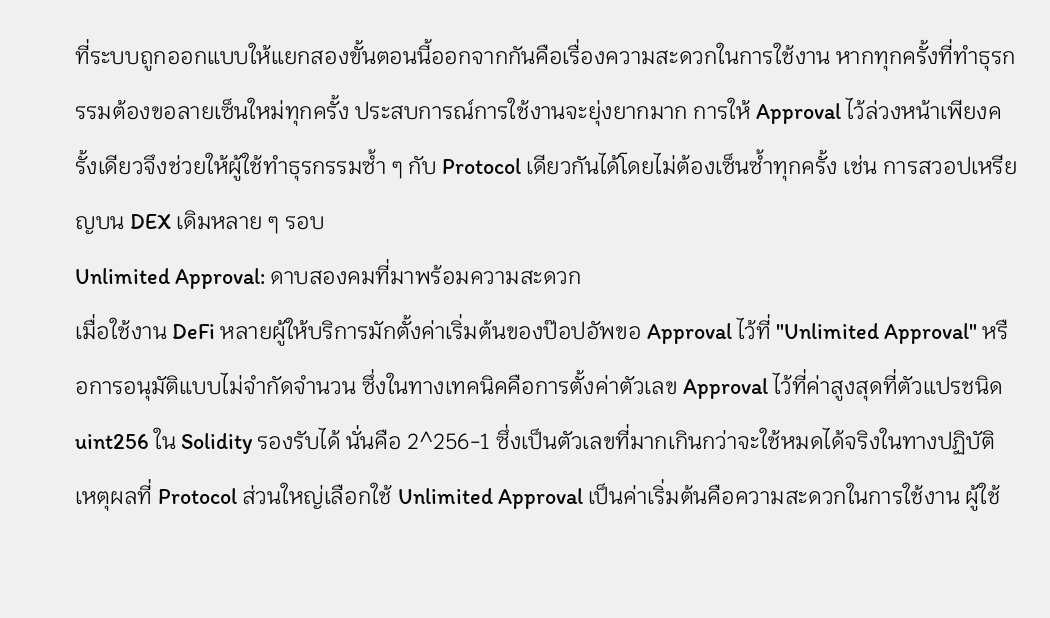ที่ระบบถูกออกแบบให้แยกสองขั้นตอนนี้ออกจากกันคือเรื่องความสะดวกในการใช้งาน หากทุกครั้งที่ทำธุรกรรมต้องขอลายเซ็นใหม่ทุกครั้ง ประสบการณ์การใช้งานจะยุ่งยากมาก การให้ Approval ไว้ล่วงหน้าเพียงครั้งเดียวจึงช่วยให้ผู้ใช้ทำธุรกรรมซ้ำ ๆ กับ Protocol เดียวกันได้โดยไม่ต้องเซ็นซ้ำทุกครั้ง เช่น การสวอปเหรียญบน DEX เดิมหลาย ๆ รอบ
Unlimited Approval: ดาบสองคมที่มาพร้อมความสะดวก
เมื่อใช้งาน DeFi หลายผู้ให้บริการมักตั้งค่าเริ่มต้นของป๊อปอัพขอ Approval ไว้ที่ "Unlimited Approval" หรือการอนุมัติแบบไม่จำกัดจำนวน ซึ่งในทางเทคนิคคือการตั้งค่าตัวเลข Approval ไว้ที่ค่าสูงสุดที่ตัวแปรชนิด uint256 ใน Solidity รองรับได้ นั่นคือ 2^256-1 ซึ่งเป็นตัวเลขที่มากเกินกว่าจะใช้หมดได้จริงในทางปฏิบัติ
เหตุผลที่ Protocol ส่วนใหญ่เลือกใช้ Unlimited Approval เป็นค่าเริ่มต้นคือความสะดวกในการใช้งาน ผู้ใช้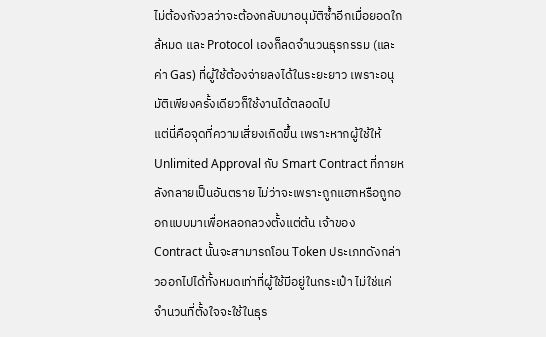ไม่ต้องกังวลว่าจะต้องกลับมาอนุมัติซ้ำอีกเมื่อยอดใกล้หมด และ Protocol เองก็ลดจำนวนธุรกรรม (และค่า Gas) ที่ผู้ใช้ต้องจ่ายลงได้ในระยะยาว เพราะอนุมัติเพียงครั้งเดียวก็ใช้งานได้ตลอดไป
แต่นี่คือจุดที่ความเสี่ยงเกิดขึ้น เพราะหากผู้ใช้ให้ Unlimited Approval กับ Smart Contract ที่ภายหลังกลายเป็นอันตราย ไม่ว่าจะเพราะถูกแฮกหรือถูกออกแบบมาเพื่อหลอกลวงตั้งแต่ต้น เจ้าของ Contract นั้นจะสามารถโอน Token ประเภทดังกล่าวออกไปได้ทั้งหมดเท่าที่ผู้ใช้มีอยู่ในกระเป๋า ไม่ใช่แค่จำนวนที่ตั้งใจจะใช้ในธุร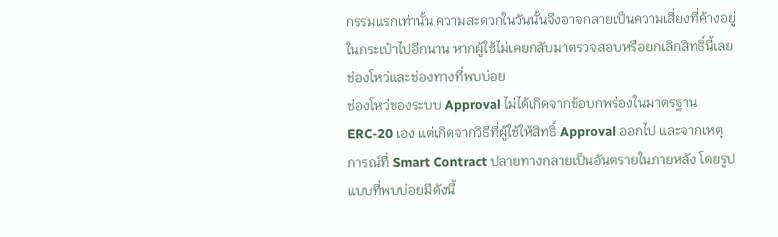กรรมแรกเท่านั้น ความสะดวกในวันนั้นจึงอาจกลายเป็นความเสี่ยงที่ค้างอยู่ในกระเป๋าไปอีกนาน หากผู้ใช้ไม่เคยกลับมาตรวจสอบหรือยกเลิกสิทธิ์นี้เลย
ช่องโหว่และช่องทางที่พบบ่อย
ช่องโหว่ของระบบ Approval ไม่ได้เกิดจากข้อบกพร่องในมาตรฐาน ERC-20 เอง แต่เกิดจากวิธีที่ผู้ใช้ให้สิทธิ์ Approval ออกไป และจากเหตุการณ์ที่ Smart Contract ปลายทางกลายเป็นอันตรายในภายหลัง โดยรูปแบบที่พบบ่อยมีดังนี้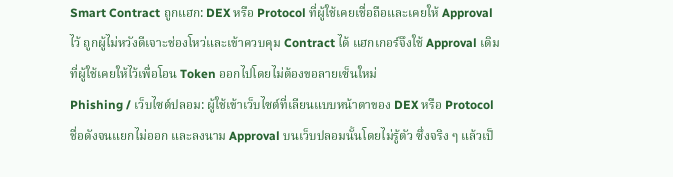Smart Contract ถูกแฮก: DEX หรือ Protocol ที่ผู้ใช้เคยเชื่อถือและเคยให้ Approval ไว้ ถูกผู้ไม่หวังดีเจาะช่องโหว่และเข้าควบคุม Contract ได้ แฮกเกอร์จึงใช้ Approval เดิมที่ผู้ใช้เคยให้ไว้เพื่อโอน Token ออกไปโดยไม่ต้องขอลายเซ็นใหม่
Phishing / เว็บไซต์ปลอม: ผู้ใช้เข้าเว็บไซต์ที่เลียนแบบหน้าตาของ DEX หรือ Protocol ชื่อดังจนแยกไม่ออก และลงนาม Approval บนเว็บปลอมนั้นโดยไม่รู้ตัว ซึ่งจริง ๆ แล้วเป็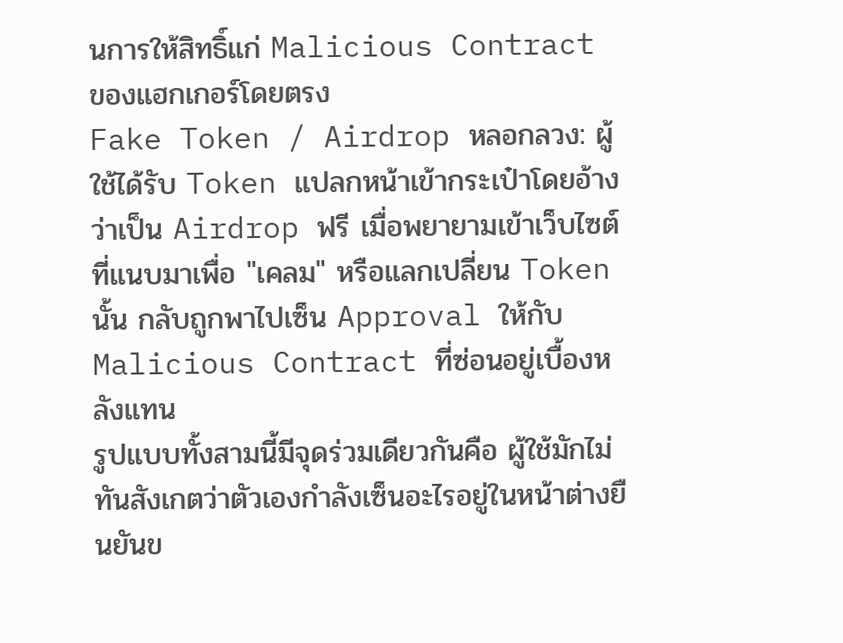นการให้สิทธิ์แก่ Malicious Contract ของแฮกเกอร์โดยตรง
Fake Token / Airdrop หลอกลวง: ผู้ใช้ได้รับ Token แปลกหน้าเข้ากระเป๋าโดยอ้างว่าเป็น Airdrop ฟรี เมื่อพยายามเข้าเว็บไซต์ที่แนบมาเพื่อ "เคลม" หรือแลกเปลี่ยน Token นั้น กลับถูกพาไปเซ็น Approval ให้กับ Malicious Contract ที่ซ่อนอยู่เบื้องหลังแทน
รูปแบบทั้งสามนี้มีจุดร่วมเดียวกันคือ ผู้ใช้มักไม่ทันสังเกตว่าตัวเองกำลังเซ็นอะไรอยู่ในหน้าต่างยืนยันข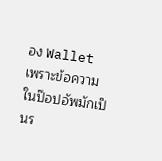อง Wallet เพราะข้อความในป๊อปอัพมักเป็นร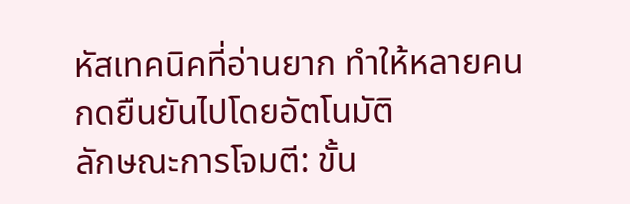หัสเทคนิคที่อ่านยาก ทำให้หลายคนกดยืนยันไปโดยอัตโนมัติ
ลักษณะการโจมตี: ขั้น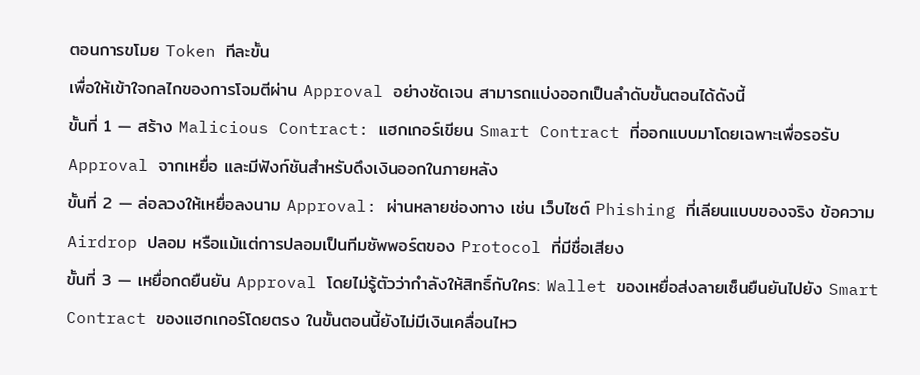ตอนการขโมย Token ทีละขั้น
เพื่อให้เข้าใจกลไกของการโจมตีผ่าน Approval อย่างชัดเจน สามารถแบ่งออกเป็นลำดับขั้นตอนได้ดังนี้
ขั้นที่ 1 — สร้าง Malicious Contract: แฮกเกอร์เขียน Smart Contract ที่ออกแบบมาโดยเฉพาะเพื่อรอรับ Approval จากเหยื่อ และมีฟังก์ชันสำหรับดึงเงินออกในภายหลัง
ขั้นที่ 2 — ล่อลวงให้เหยื่อลงนาม Approval: ผ่านหลายช่องทาง เช่น เว็บไซต์ Phishing ที่เลียนแบบของจริง ข้อความ Airdrop ปลอม หรือแม้แต่การปลอมเป็นทีมซัพพอร์ตของ Protocol ที่มีชื่อเสียง
ขั้นที่ 3 — เหยื่อกดยืนยัน Approval โดยไม่รู้ตัวว่ากำลังให้สิทธิ์กับใคร: Wallet ของเหยื่อส่งลายเซ็นยืนยันไปยัง Smart Contract ของแฮกเกอร์โดยตรง ในขั้นตอนนี้ยังไม่มีเงินเคลื่อนไหว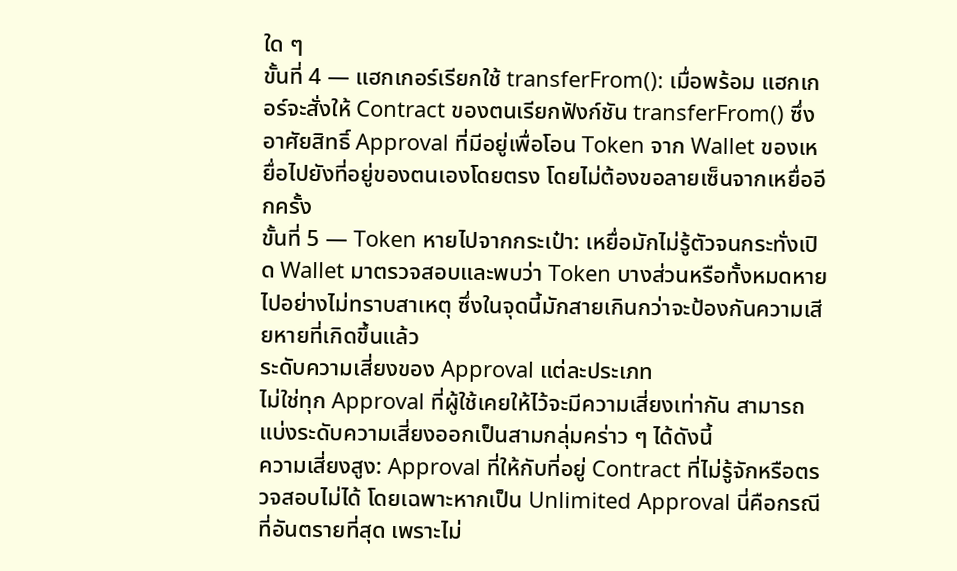ใด ๆ
ขั้นที่ 4 — แฮกเกอร์เรียกใช้ transferFrom(): เมื่อพร้อม แฮกเกอร์จะสั่งให้ Contract ของตนเรียกฟังก์ชัน transferFrom() ซึ่งอาศัยสิทธิ์ Approval ที่มีอยู่เพื่อโอน Token จาก Wallet ของเหยื่อไปยังที่อยู่ของตนเองโดยตรง โดยไม่ต้องขอลายเซ็นจากเหยื่ออีกครั้ง
ขั้นที่ 5 — Token หายไปจากกระเป๋า: เหยื่อมักไม่รู้ตัวจนกระทั่งเปิด Wallet มาตรวจสอบและพบว่า Token บางส่วนหรือทั้งหมดหายไปอย่างไม่ทราบสาเหตุ ซึ่งในจุดนี้มักสายเกินกว่าจะป้องกันความเสียหายที่เกิดขึ้นแล้ว
ระดับความเสี่ยงของ Approval แต่ละประเภท
ไม่ใช่ทุก Approval ที่ผู้ใช้เคยให้ไว้จะมีความเสี่ยงเท่ากัน สามารถแบ่งระดับความเสี่ยงออกเป็นสามกลุ่มคร่าว ๆ ได้ดังนี้
ความเสี่ยงสูง: Approval ที่ให้กับที่อยู่ Contract ที่ไม่รู้จักหรือตรวจสอบไม่ได้ โดยเฉพาะหากเป็น Unlimited Approval นี่คือกรณีที่อันตรายที่สุด เพราะไม่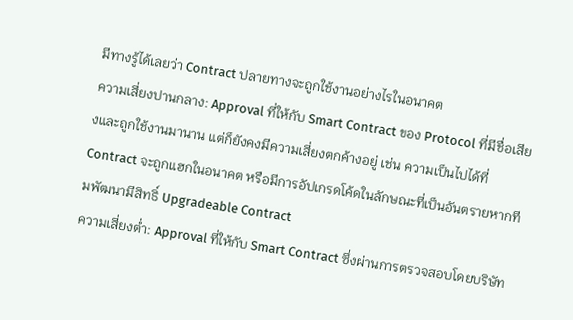มีทางรู้ได้เลยว่า Contract ปลายทางจะถูกใช้งานอย่างไรในอนาคต
ความเสี่ยงปานกลาง: Approval ที่ให้กับ Smart Contract ของ Protocol ที่มีชื่อเสียงและถูกใช้งานมานาน แต่ก็ยังคงมีความเสี่ยงตกค้างอยู่ เช่น ความเป็นไปได้ที่ Contract จะถูกแฮกในอนาคต หรือมีการอัปเกรดโค้ดในลักษณะที่เป็นอันตรายหากทีมพัฒนามีสิทธิ์ Upgradeable Contract
ความเสี่ยงต่ำ: Approval ที่ให้กับ Smart Contract ซึ่งผ่านการตรวจสอบโดยบริษัท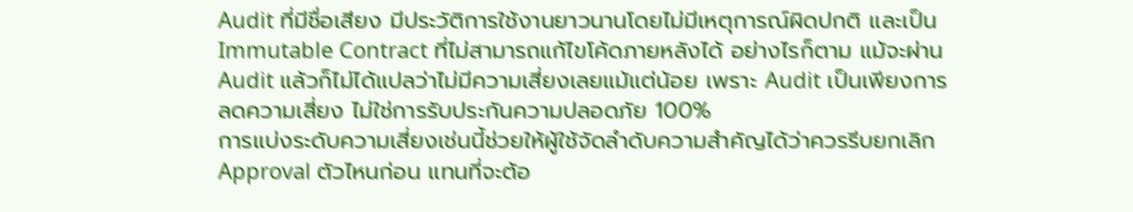Audit ที่มีชื่อเสียง มีประวัติการใช้งานยาวนานโดยไม่มีเหตุการณ์ผิดปกติ และเป็น Immutable Contract ที่ไม่สามารถแก้ไขโค้ดภายหลังได้ อย่างไรก็ตาม แม้จะผ่าน Audit แล้วก็ไม่ได้แปลว่าไม่มีความเสี่ยงเลยแม้แต่น้อย เพราะ Audit เป็นเพียงการลดความเสี่ยง ไม่ใช่การรับประกันความปลอดภัย 100%
การแบ่งระดับความเสี่ยงเช่นนี้ช่วยให้ผู้ใช้จัดลำดับความสำคัญได้ว่าควรรีบยกเลิก Approval ตัวไหนก่อน แทนที่จะต้อ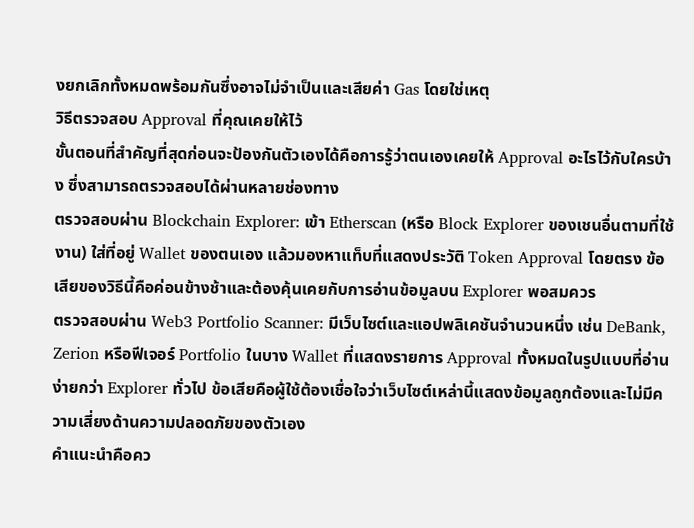งยกเลิกทั้งหมดพร้อมกันซึ่งอาจไม่จำเป็นและเสียค่า Gas โดยใช่เหตุ
วิธีตรวจสอบ Approval ที่คุณเคยให้ไว้
ขั้นตอนที่สำคัญที่สุดก่อนจะป้องกันตัวเองได้คือการรู้ว่าตนเองเคยให้ Approval อะไรไว้กับใครบ้าง ซึ่งสามารถตรวจสอบได้ผ่านหลายช่องทาง
ตรวจสอบผ่าน Blockchain Explorer: เข้า Etherscan (หรือ Block Explorer ของเชนอื่นตามที่ใช้งาน) ใส่ที่อยู่ Wallet ของตนเอง แล้วมองหาแท็บที่แสดงประวัติ Token Approval โดยตรง ข้อเสียของวิธีนี้คือค่อนข้างช้าและต้องคุ้นเคยกับการอ่านข้อมูลบน Explorer พอสมควร
ตรวจสอบผ่าน Web3 Portfolio Scanner: มีเว็บไซต์และแอปพลิเคชันจำนวนหนึ่ง เช่น DeBank, Zerion หรือฟีเจอร์ Portfolio ในบาง Wallet ที่แสดงรายการ Approval ทั้งหมดในรูปแบบที่อ่านง่ายกว่า Explorer ทั่วไป ข้อเสียคือผู้ใช้ต้องเชื่อใจว่าเว็บไซต์เหล่านี้แสดงข้อมูลถูกต้องและไม่มีความเสี่ยงด้านความปลอดภัยของตัวเอง
คำแนะนำคือคว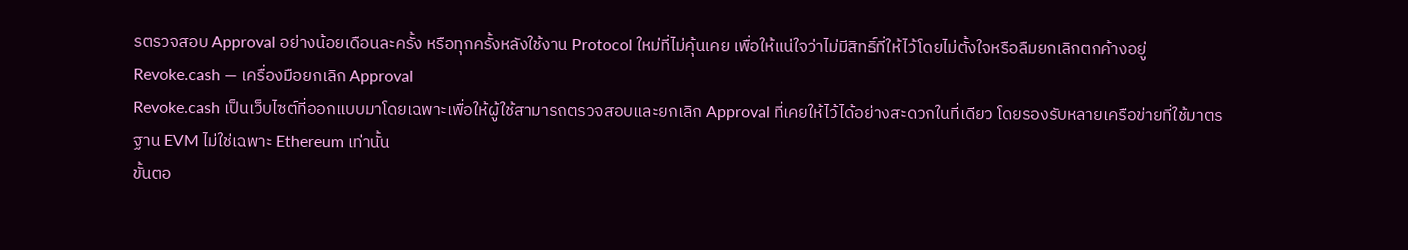รตรวจสอบ Approval อย่างน้อยเดือนละครั้ง หรือทุกครั้งหลังใช้งาน Protocol ใหม่ที่ไม่คุ้นเคย เพื่อให้แน่ใจว่าไม่มีสิทธิ์ที่ให้ไว้โดยไม่ตั้งใจหรือลืมยกเลิกตกค้างอยู่
Revoke.cash — เครื่องมือยกเลิก Approval
Revoke.cash เป็นเว็บไซต์ที่ออกแบบมาโดยเฉพาะเพื่อให้ผู้ใช้สามารถตรวจสอบและยกเลิก Approval ที่เคยให้ไว้ได้อย่างสะดวกในที่เดียว โดยรองรับหลายเครือข่ายที่ใช้มาตรฐาน EVM ไม่ใช่เฉพาะ Ethereum เท่านั้น
ขั้นตอ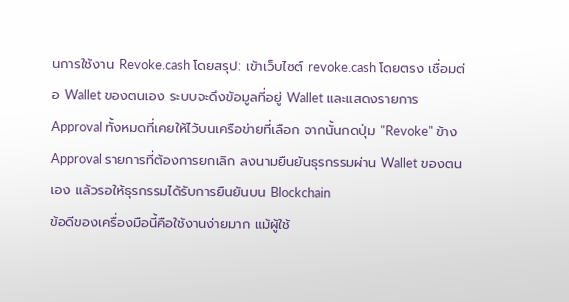นการใช้งาน Revoke.cash โดยสรุป: เข้าเว็บไซต์ revoke.cash โดยตรง เชื่อมต่อ Wallet ของตนเอง ระบบจะดึงข้อมูลที่อยู่ Wallet และแสดงรายการ Approval ทั้งหมดที่เคยให้ไว้บนเครือข่ายที่เลือก จากนั้นกดปุ่ม "Revoke" ข้าง Approval รายการที่ต้องการยกเลิก ลงนามยืนยันธุรกรรมผ่าน Wallet ของตนเอง แล้วรอให้ธุรกรรมได้รับการยืนยันบน Blockchain
ข้อดีของเครื่องมือนี้คือใช้งานง่ายมาก แม้ผู้ใช้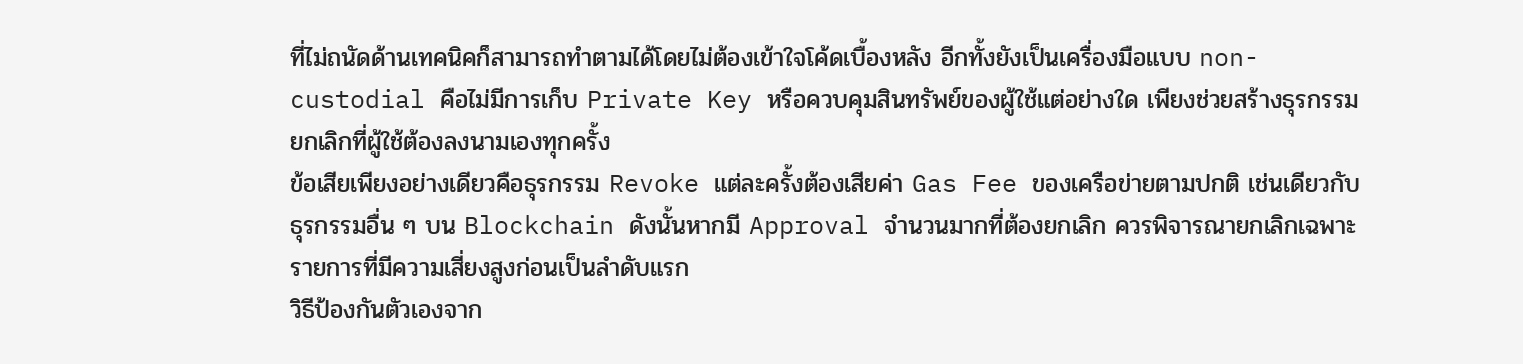ที่ไม่ถนัดด้านเทคนิคก็สามารถทำตามได้โดยไม่ต้องเข้าใจโค้ดเบื้องหลัง อีกทั้งยังเป็นเครื่องมือแบบ non-custodial คือไม่มีการเก็บ Private Key หรือควบคุมสินทรัพย์ของผู้ใช้แต่อย่างใด เพียงช่วยสร้างธุรกรรมยกเลิกที่ผู้ใช้ต้องลงนามเองทุกครั้ง
ข้อเสียเพียงอย่างเดียวคือธุรกรรม Revoke แต่ละครั้งต้องเสียค่า Gas Fee ของเครือข่ายตามปกติ เช่นเดียวกับธุรกรรมอื่น ๆ บน Blockchain ดังนั้นหากมี Approval จำนวนมากที่ต้องยกเลิก ควรพิจารณายกเลิกเฉพาะรายการที่มีความเสี่ยงสูงก่อนเป็นลำดับแรก
วิธีป้องกันตัวเองจาก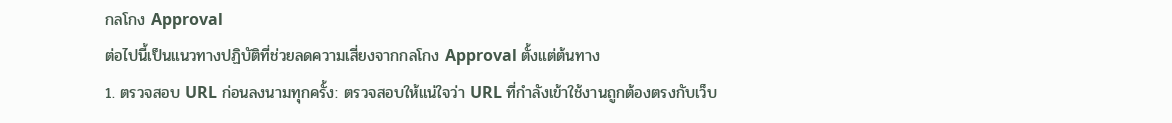กลโกง Approval
ต่อไปนี้เป็นแนวทางปฏิบัติที่ช่วยลดความเสี่ยงจากกลโกง Approval ตั้งแต่ต้นทาง
1. ตรวจสอบ URL ก่อนลงนามทุกครั้ง: ตรวจสอบให้แน่ใจว่า URL ที่กำลังเข้าใช้งานถูกต้องตรงกับเว็บ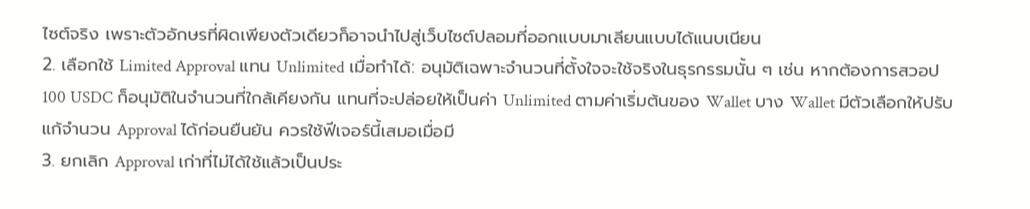ไซต์จริง เพราะตัวอักษรที่ผิดเพียงตัวเดียวก็อาจนำไปสู่เว็บไซต์ปลอมที่ออกแบบมาเลียนแบบได้แนบเนียน
2. เลือกใช้ Limited Approval แทน Unlimited เมื่อทำได้: อนุมัติเฉพาะจำนวนที่ตั้งใจจะใช้จริงในธุรกรรมนั้น ๆ เช่น หากต้องการสวอป 100 USDC ก็อนุมัติในจำนวนที่ใกล้เคียงกัน แทนที่จะปล่อยให้เป็นค่า Unlimited ตามค่าเริ่มต้นของ Wallet บาง Wallet มีตัวเลือกให้ปรับแก้จำนวน Approval ได้ก่อนยืนยัน ควรใช้ฟีเจอร์นี้เสมอเมื่อมี
3. ยกเลิก Approval เก่าที่ไม่ได้ใช้แล้วเป็นประ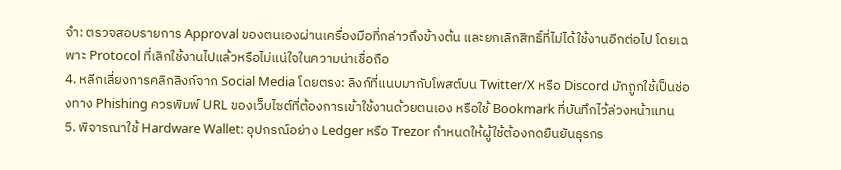จำ: ตรวจสอบรายการ Approval ของตนเองผ่านเครื่องมือที่กล่าวถึงข้างต้น และยกเลิกสิทธิ์ที่ไม่ได้ใช้งานอีกต่อไป โดยเฉพาะ Protocol ที่เลิกใช้งานไปแล้วหรือไม่แน่ใจในความน่าเชื่อถือ
4. หลีกเลี่ยงการคลิกลิงก์จาก Social Media โดยตรง: ลิงก์ที่แนบมากับโพสต์บน Twitter/X หรือ Discord มักถูกใช้เป็นช่องทาง Phishing ควรพิมพ์ URL ของเว็บไซต์ที่ต้องการเข้าใช้งานด้วยตนเอง หรือใช้ Bookmark ที่บันทึกไว้ล่วงหน้าแทน
5. พิจารณาใช้ Hardware Wallet: อุปกรณ์อย่าง Ledger หรือ Trezor กำหนดให้ผู้ใช้ต้องกดยืนยันธุรกร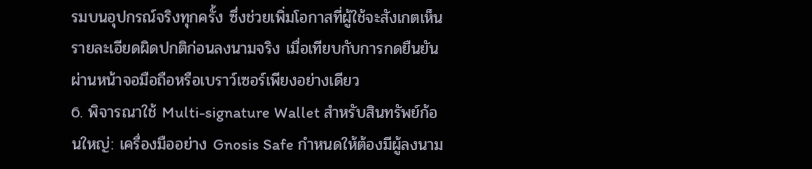รมบนอุปกรณ์จริงทุกครั้ง ซึ่งช่วยเพิ่มโอกาสที่ผู้ใช้จะสังเกตเห็นรายละเอียดผิดปกติก่อนลงนามจริง เมื่อเทียบกับการกดยืนยันผ่านหน้าจอมือถือหรือเบราว์เซอร์เพียงอย่างเดียว
6. พิจารณาใช้ Multi-signature Wallet สำหรับสินทรัพย์ก้อนใหญ่: เครื่องมืออย่าง Gnosis Safe กำหนดให้ต้องมีผู้ลงนาม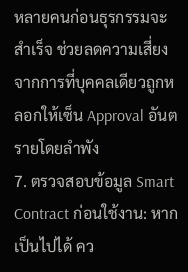หลายคนก่อนธุรกรรมจะสำเร็จ ช่วยลดความเสี่ยงจากการที่บุคคลเดียวถูกหลอกให้เซ็น Approval อันตรายโดยลำพัง
7. ตรวจสอบข้อมูล Smart Contract ก่อนใช้งาน: หากเป็นไปได้ คว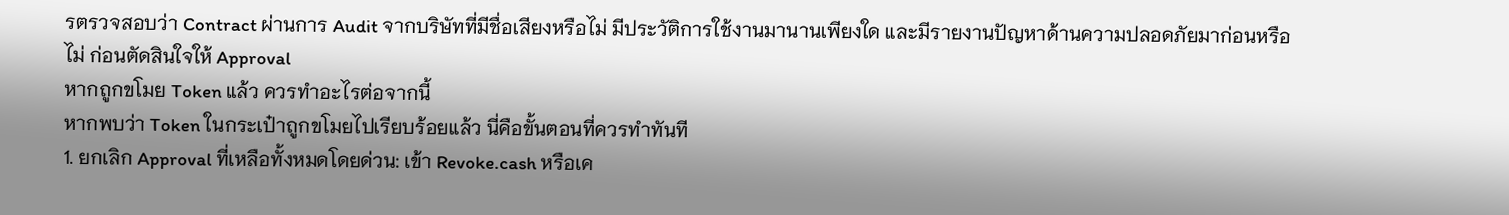รตรวจสอบว่า Contract ผ่านการ Audit จากบริษัทที่มีชื่อเสียงหรือไม่ มีประวัติการใช้งานมานานเพียงใด และมีรายงานปัญหาด้านความปลอดภัยมาก่อนหรือไม่ ก่อนตัดสินใจให้ Approval
หากถูกขโมย Token แล้ว ควรทำอะไรต่อจากนี้
หากพบว่า Token ในกระเป๋าถูกขโมยไปเรียบร้อยแล้ว นี่คือขั้นตอนที่ควรทำทันที
1. ยกเลิก Approval ที่เหลือทั้งหมดโดยด่วน: เข้า Revoke.cash หรือเค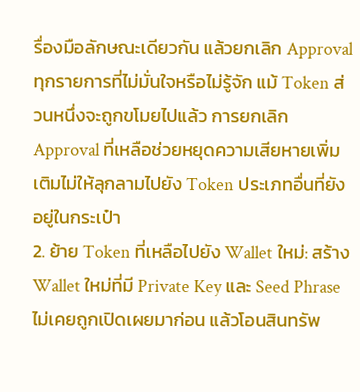รื่องมือลักษณะเดียวกัน แล้วยกเลิก Approval ทุกรายการที่ไม่มั่นใจหรือไม่รู้จัก แม้ Token ส่วนหนึ่งจะถูกขโมยไปแล้ว การยกเลิก Approval ที่เหลือช่วยหยุดความเสียหายเพิ่มเติมไม่ให้ลุกลามไปยัง Token ประเภทอื่นที่ยังอยู่ในกระเป๋า
2. ย้าย Token ที่เหลือไปยัง Wallet ใหม่: สร้าง Wallet ใหม่ที่มี Private Key และ Seed Phrase ไม่เคยถูกเปิดเผยมาก่อน แล้วโอนสินทรัพ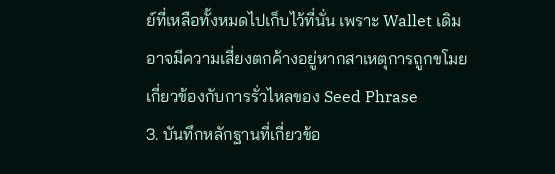ย์ที่เหลือทั้งหมดไปเก็บไว้ที่นั่น เพราะ Wallet เดิมอาจมีความเสี่ยงตกค้างอยู่หากสาเหตุการถูกขโมยเกี่ยวข้องกับการรั่วไหลของ Seed Phrase
3. บันทึกหลักฐานที่เกี่ยวข้อ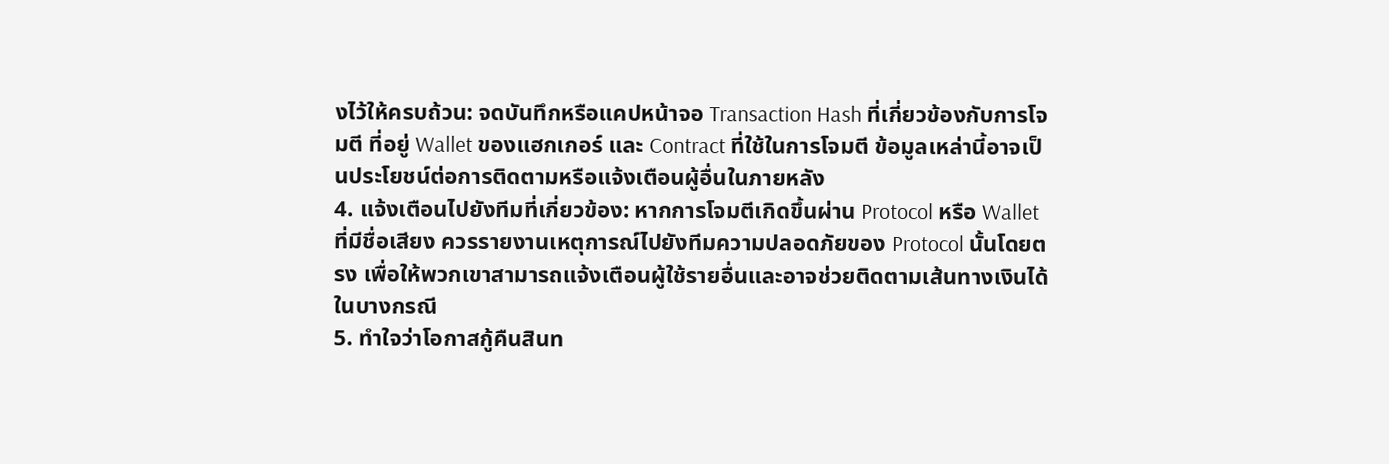งไว้ให้ครบถ้วน: จดบันทึกหรือแคปหน้าจอ Transaction Hash ที่เกี่ยวข้องกับการโจมตี ที่อยู่ Wallet ของแฮกเกอร์ และ Contract ที่ใช้ในการโจมตี ข้อมูลเหล่านี้อาจเป็นประโยชน์ต่อการติดตามหรือแจ้งเตือนผู้อื่นในภายหลัง
4. แจ้งเตือนไปยังทีมที่เกี่ยวข้อง: หากการโจมตีเกิดขึ้นผ่าน Protocol หรือ Wallet ที่มีชื่อเสียง ควรรายงานเหตุการณ์ไปยังทีมความปลอดภัยของ Protocol นั้นโดยตรง เพื่อให้พวกเขาสามารถแจ้งเตือนผู้ใช้รายอื่นและอาจช่วยติดตามเส้นทางเงินได้ในบางกรณี
5. ทำใจว่าโอกาสกู้คืนสินท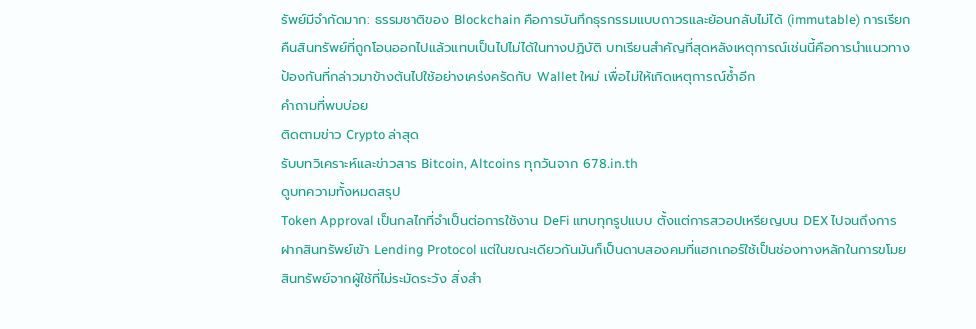รัพย์มีจำกัดมาก: ธรรมชาติของ Blockchain คือการบันทึกธุรกรรมแบบถาวรและย้อนกลับไม่ได้ (immutable) การเรียกคืนสินทรัพย์ที่ถูกโอนออกไปแล้วแทบเป็นไปไม่ได้ในทางปฏิบัติ บทเรียนสำคัญที่สุดหลังเหตุการณ์เช่นนี้คือการนำแนวทางป้องกันที่กล่าวมาข้างต้นไปใช้อย่างเคร่งครัดกับ Wallet ใหม่ เพื่อไม่ให้เกิดเหตุการณ์ซ้ำอีก
คำถามที่พบบ่อย
ติดตามข่าว Crypto ล่าสุด
รับบทวิเคราะห์และข่าวสาร Bitcoin, Altcoins ทุกวันจาก 678.in.th
ดูบทความทั้งหมดสรุป
Token Approval เป็นกลไกที่จำเป็นต่อการใช้งาน DeFi แทบทุกรูปแบบ ตั้งแต่การสวอปเหรียญบน DEX ไปจนถึงการฝากสินทรัพย์เข้า Lending Protocol แต่ในขณะเดียวกันมันก็เป็นดาบสองคมที่แฮกเกอร์ใช้เป็นช่องทางหลักในการขโมยสินทรัพย์จากผู้ใช้ที่ไม่ระมัดระวัง สิ่งสำ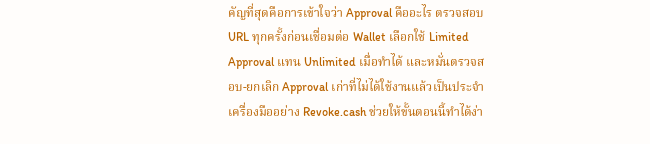คัญที่สุดคือการเข้าใจว่า Approval คืออะไร ตรวจสอบ URL ทุกครั้งก่อนเชื่อมต่อ Wallet เลือกใช้ Limited Approval แทน Unlimited เมื่อทำได้ และหมั่นตรวจสอบ-ยกเลิก Approval เก่าที่ไม่ได้ใช้งานแล้วเป็นประจำ เครื่องมืออย่าง Revoke.cash ช่วยให้ขั้นตอนนี้ทำได้ง่า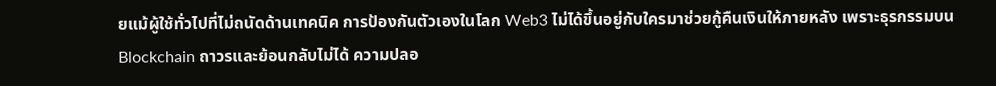ยแม้ผู้ใช้ทั่วไปที่ไม่ถนัดด้านเทคนิค การป้องกันตัวเองในโลก Web3 ไม่ได้ขึ้นอยู่กับใครมาช่วยกู้คืนเงินให้ภายหลัง เพราะธุรกรรมบน Blockchain ถาวรและย้อนกลับไม่ได้ ความปลอ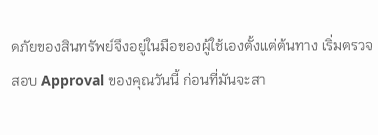ดภัยของสินทรัพย์จึงอยู่ในมือของผู้ใช้เองตั้งแต่ต้นทาง เริ่มตรวจสอบ Approval ของคุณวันนี้ ก่อนที่มันจะสา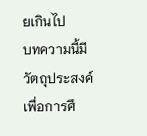ยเกินไป
บทความนี้มีวัตถุประสงค์เพื่อการศึ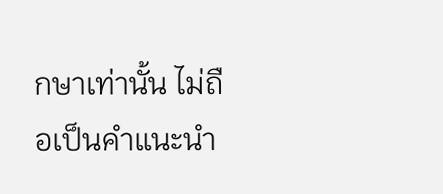กษาเท่านั้น ไม่ถือเป็นคำแนะนำ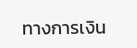ทางการเงิน